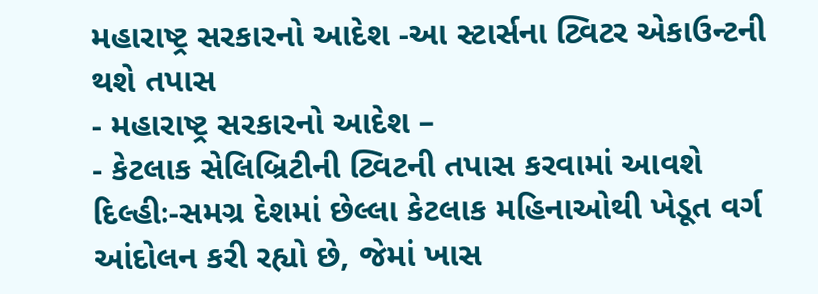મહારાષ્ટ્ર સરકારનો આદેશ -આ સ્ટાર્સના ટ્વિટર એકાઉન્ટની થશે તપાસ
- મહારાષ્ટ્ર સરકારનો આદેશ –
- કેટલાક સેલિબ્રિટીની ટ્વિટની તપાસ કરવામાં આવશે
દિલ્હીઃ-સમગ્ર દેશમાં છેલ્લા કેટલાક મહિનાઓથી ખેડૂત વર્ગ આંદોલન કરી રહ્યો છે, જેમાં ખાસ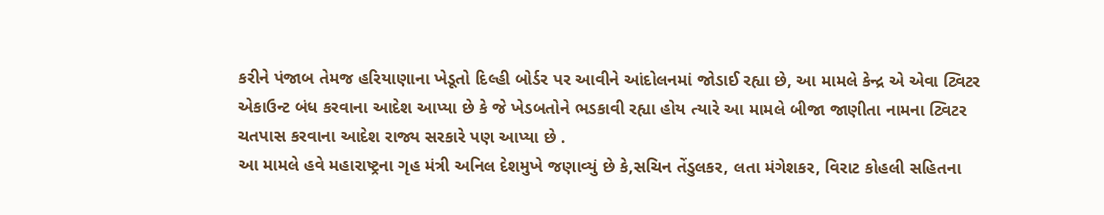કરીને પંજાબ તેમજ હરિયાણાના ખેડૂતો દિલ્હી બોર્ડર પર આવીને આંદોલનમાં જોડાઈ રહ્યા છે, આ મામલે કેન્દ્ર એ એવા ટ્વિટર એકાઉન્ટ બંધ કરવાના આદેશ આપ્યા છે કે જે ખેડબતોને ભડકાવી રહ્યા હોય ત્યારે આ મામલે બીજા જાણીતા નામના ટ્વિટર ચતપાસ કરવાના આદેશ રાજ્ય સરકારે પણ આપ્યા છે .
આ મામલે હવે મહારાષ્ટ્રના ગૃહ મંત્રી અનિલ દેશમુખે જણાવ્યું છે કે,સચિન તેંડુલકર, લતા મંગેશકર, વિરાટ કોહલી સહિતના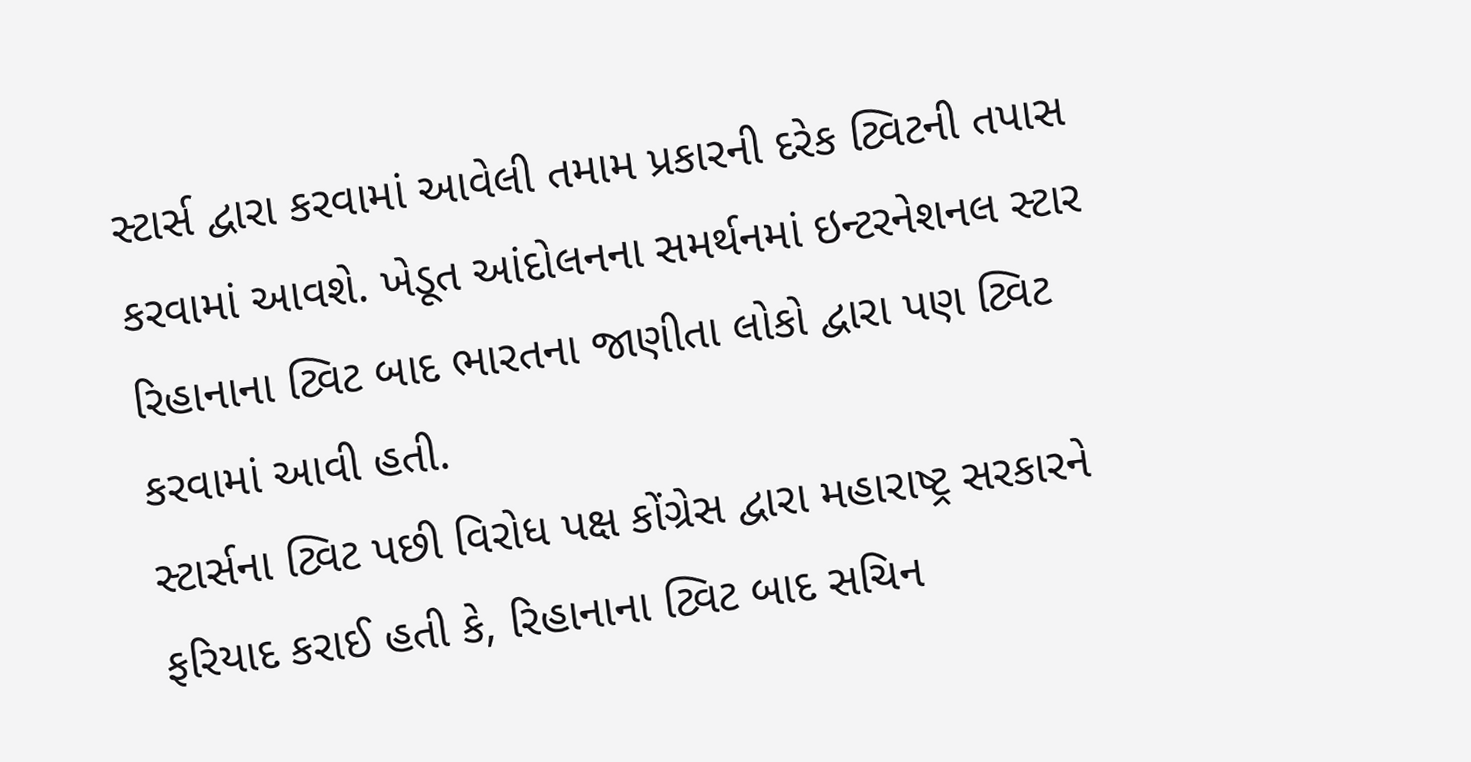સ્ટાર્સ દ્વારા કરવામાં આવેલી તમામ પ્રકારની દરેક ટ્વિટની તપાસ કરવામાં આવશે. ખેડૂત આંદોલનના સમર્થનમાં ઇન્ટરનેશનલ સ્ટાર રિહાનાના ટ્વિટ બાદ ભારતના જાણીતા લોકો દ્વારા પણ ટ્વિટ કરવામાં આવી હતી.
સ્ટાર્સના ટ્વિટ પછી વિરોધ પક્ષ કોંગ્રેસ દ્વારા મહારાષ્ટ્ર સરકારને ફરિયાદ કરાઈ હતી કે, રિહાનાના ટ્વિટ બાદ સચિન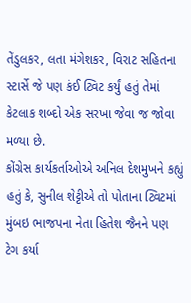તેંડુલકર, લતા મંગેશકર, વિરાટ સહિતના સ્ટાર્સે જે પણ કંઈ ટ્વિટ કર્યું હતું તેમાં કેટલાક શબ્દો એક સરખા જેવા જ જોવા મળ્યા છે.
કોંગ્રેસ કાર્યકર્તાઓએ અનિલ દેશમુખને કહ્યું હતું કે, સુનીલ શેટ્ટીએ તો પોતાના ટ્વિટમાં મુંબઇ ભાજપના નેતા હિતેશ જૈનને પણ ટેગ કર્યા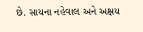છે. સાયના નહેવાલ અને અક્ષય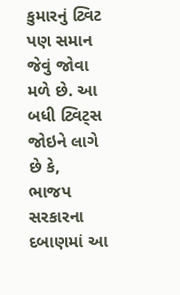કુમારનું ટ્વિટ પણ સમાન જેવું જોવા મળે છે. આ બધી ટ્વિટ્સ જોઇને લાગે છે કે, ભાજપ સરકારના દબાણમાં આ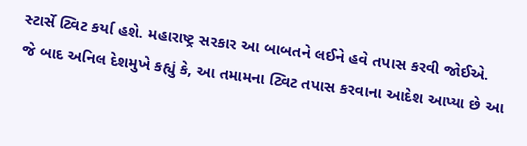સ્ટાર્સે ટ્વિટ કર્યા હશે. મહારાષ્ટ્ર સરકાર આ બાબતને લઈને હવે તપાસ કરવી જોઈએ.
જે બાદ અનિલ દેશમુખે કહ્યું કે, આ તમામના ટ્વિટ તપાસ કરવાના આદેશ આપ્યા છે આ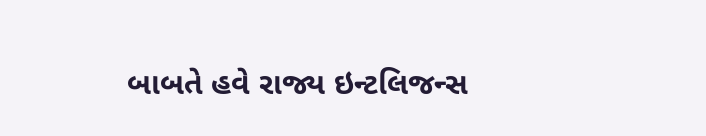બાબતે હવે રાજ્ય ઇન્ટલિજન્સ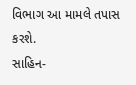વિભાગ આ મામલે તપાસ કરશે.
સાહિન-